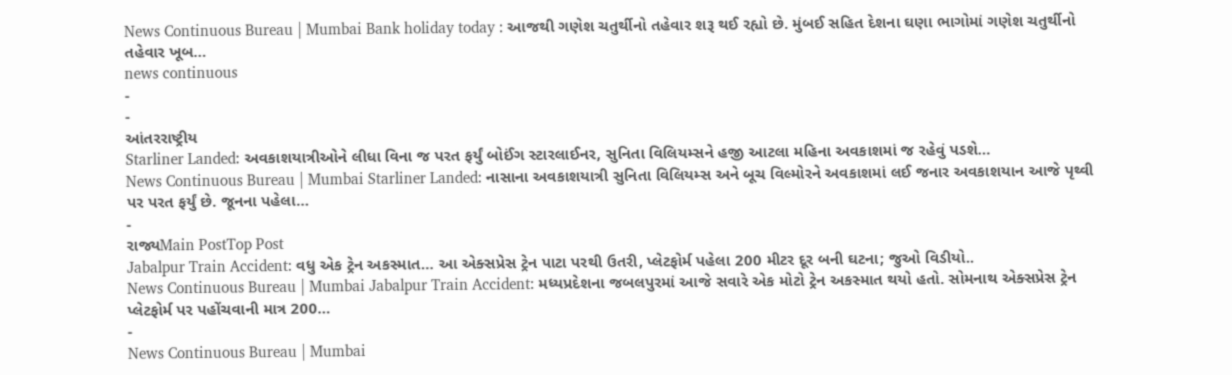News Continuous Bureau | Mumbai Bank holiday today : આજથી ગણેશ ચતુર્થીનો તહેવાર શરૂ થઈ રહ્યો છે. મુંબઈ સહિત દેશના ઘણા ભાગોમાં ગણેશ ચતુર્થીનો તહેવાર ખૂબ…
news continuous
-
-
આંતરરાષ્ટ્રીય
Starliner Landed: અવકાશયાત્રીઓને લીધા વિના જ પરત ફર્યું બોઈંગ સ્ટારલાઈનર, સુનિતા વિલિયમ્સને હજી આટલા મહિના અવકાશમાં જ રહેવું પડશે…
News Continuous Bureau | Mumbai Starliner Landed: નાસાના અવકાશયાત્રી સુનિતા વિલિયમ્સ અને બૂચ વિલ્મોરને અવકાશમાં લઈ જનાર અવકાશયાન આજે પૃથ્વી પર પરત ફર્યું છે. જૂનના પહેલા…
-
રાજ્યMain PostTop Post
Jabalpur Train Accident: વધુ એક ટ્રેન અકસ્માત… આ એક્સપ્રેસ ટ્રેન પાટા પરથી ઉતરી, પ્લેટફોર્મ પહેલા 200 મીટર દૂર બની ઘટના; જુઓ વિડીયો..
News Continuous Bureau | Mumbai Jabalpur Train Accident: મધ્યપ્રદેશના જબલપુરમાં આજે સવારે એક મોટો ટ્રેન અકસ્માત થયો હતો. સોમનાથ એક્સપ્રેસ ટ્રેન પ્લેટફોર્મ પર પહોંચવાની માત્ર 200…
-
News Continuous Bureau | Mumbai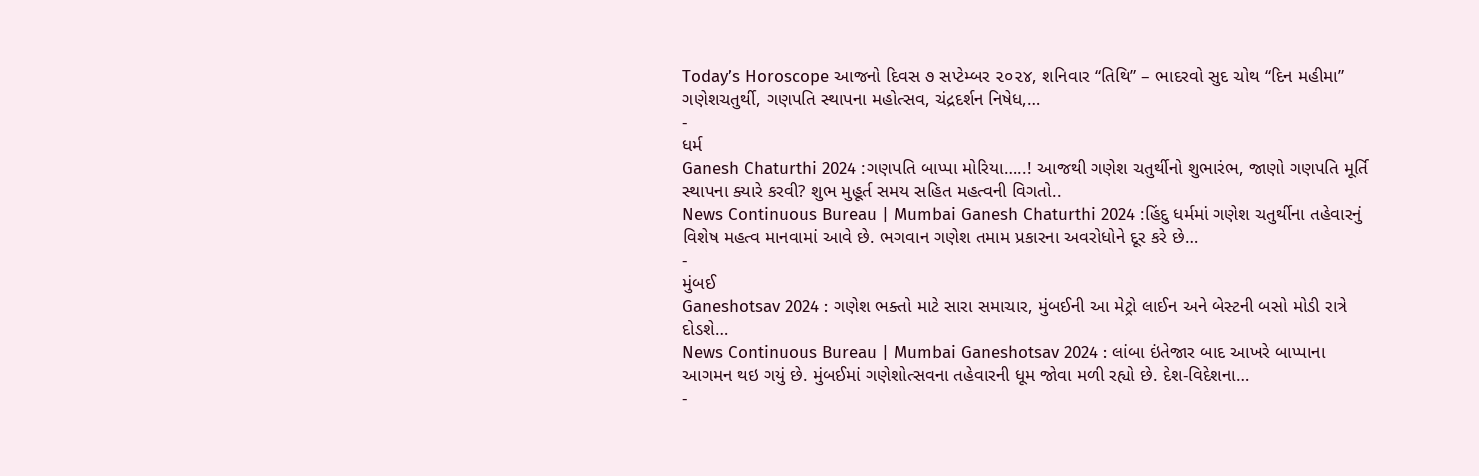Today’s Horoscope આજનો દિવસ ૭ સપ્ટેમ્બર ૨૦૨૪, શનિવાર “તિથિ” – ભાદરવો સુદ ચોથ “દિન મહીમા” ગણેશચતુર્થી, ગણપતિ સ્થાપના મહોત્સવ, ચંદ્રદર્શન નિષેધ,…
-
ધર્મ
Ganesh Chaturthi 2024 :ગણપતિ બાપ્પા મોરિયા…..! આજથી ગણેશ ચતુર્થીનો શુભારંભ, જાણો ગણપતિ મૂર્તિ સ્થાપના ક્યારે કરવી? શુભ મુહૂર્ત સમય સહિત મહત્વની વિગતો..
News Continuous Bureau | Mumbai Ganesh Chaturthi 2024 :હિંદુ ધર્મમાં ગણેશ ચતુર્થીના તહેવારનું વિશેષ મહત્વ માનવામાં આવે છે. ભગવાન ગણેશ તમામ પ્રકારના અવરોધોને દૂર કરે છે…
-
મુંબઈ
Ganeshotsav 2024 : ગણેશ ભક્તો માટે સારા સમાચાર, મુંબઈની આ મેટ્રો લાઈન અને બેસ્ટની બસો મોડી રાત્રે દોડશે…
News Continuous Bureau | Mumbai Ganeshotsav 2024 : લાંબા ઇંતેજાર બાદ આખરે બાપ્પાના આગમન થઇ ગયું છે. મુંબઈમાં ગણેશોત્સવના તહેવારની ધૂમ જોવા મળી રહ્યો છે. દેશ-વિદેશના…
-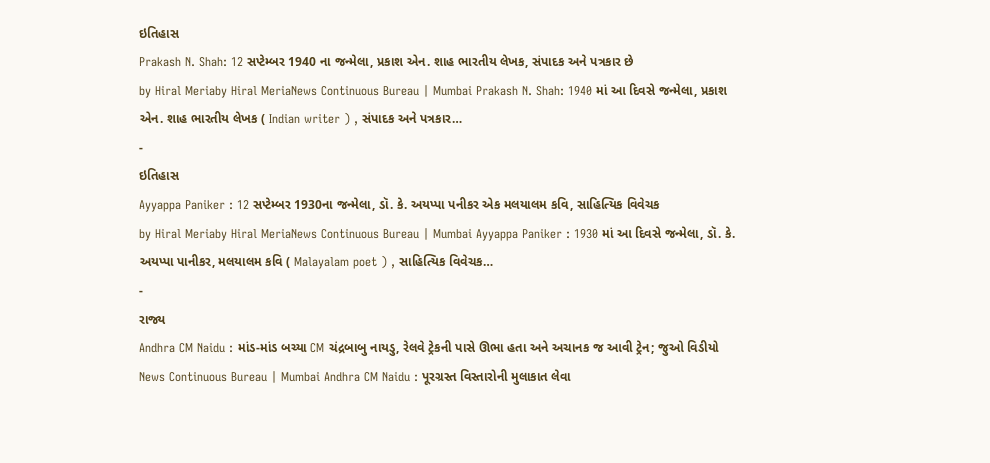ઇતિહાસ
Prakash N. Shah: 12 સપ્ટેમ્બર 1940 ના જન્મેલા, પ્રકાશ એન. શાહ ભારતીય લેખક, સંપાદક અને પત્રકાર છે
by Hiral Meriaby Hiral MeriaNews Continuous Bureau | Mumbai Prakash N. Shah: 1940 માં આ દિવસે જન્મેલા, પ્રકાશ એન. શાહ ભારતીય લેખક ( Indian writer ) , સંપાદક અને પત્રકાર…
-
ઇતિહાસ
Ayyappa Paniker : 12 સપ્ટેમ્બર 1930ના જન્મેલા, ડૉ. કે. અયપ્પા પનીકર એક મલયાલમ કવિ, સાહિત્યિક વિવેચક
by Hiral Meriaby Hiral MeriaNews Continuous Bureau | Mumbai Ayyappa Paniker : 1930 માં આ દિવસે જન્મેલા, ડૉ. કે. અયપ્પા પાનીકર, મલયાલમ કવિ ( Malayalam poet ) , સાહિત્યિક વિવેચક…
-
રાજ્ય
Andhra CM Naidu : માંડ-માંડ બચ્યા CM ચંદ્રબાબુ નાયડુ, રેલવે ટ્રેકની પાસે ઊભા હતા અને અચાનક જ આવી ટ્રેન; જુઓ વિડીયો
News Continuous Bureau | Mumbai Andhra CM Naidu : પૂરગ્રસ્ત વિસ્તારોની મુલાકાત લેવા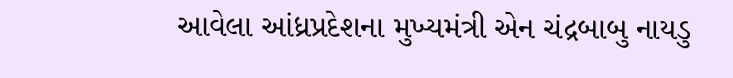આવેલા આંધ્રપ્રદેશના મુખ્યમંત્રી એન ચંદ્રબાબુ નાયડુ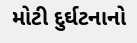મોટી દુર્ઘટનાનો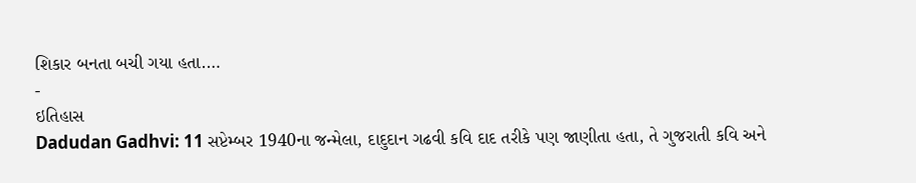શિકાર બનતા બચી ગયા હતા.…
-
ઇતિહાસ
Dadudan Gadhvi: 11 સપ્ટેમ્બર 1940ના જન્મેલા, દાદુદાન ગઢવી કવિ દાદ તરીકે પણ જાણીતા હતા, તે ગુજરાતી કવિ અને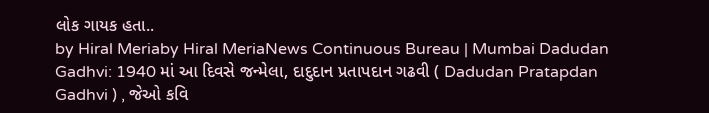લોક ગાયક હતા..
by Hiral Meriaby Hiral MeriaNews Continuous Bureau | Mumbai Dadudan Gadhvi: 1940 માં આ દિવસે જન્મેલા, દાદુદાન પ્રતાપદાન ગઢવી ( Dadudan Pratapdan Gadhvi ) , જેઓ કવિ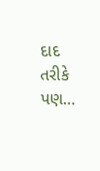દાદ તરીકે પણ…